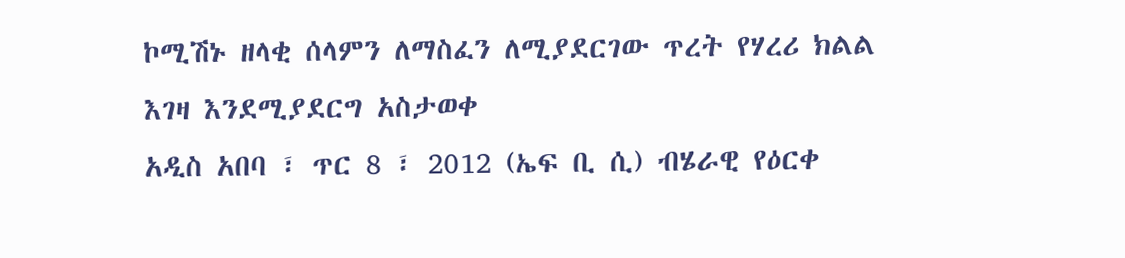ኮሚሽኑ ዘላቂ ሰላምን ለማስፈን ለሚያደርገው ጥረት የሃረሪ ክልል እገዛ እንደሚያደርግ አስታወቀ
አዲስ አበባ ፣ ጥር 8 ፣ 2012 (ኤፍ ቢ ሲ) ብሄራዊ የዕርቀ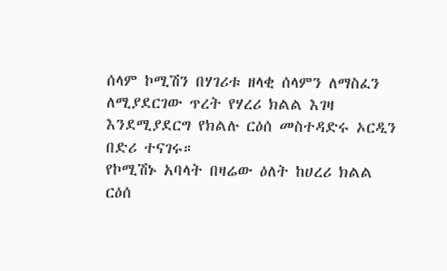ሰላም ኮሚሽን በሃገሪቱ ዘላቂ ሰላምን ለማስፈን ለሚያደርገው ጥረት የሃረሪ ክልል እገዛ እንደሚያደርግ የክልሉ ርዕሰ መስተዳድሩ ኦርዲን በድሪ ተናገሩ።
የኮሚሽኑ አባላት በዛሬው ዕለት ከሀረሪ ክልል ርዕሰ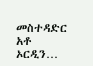መስተዳድር አቶ ኦርዲን…